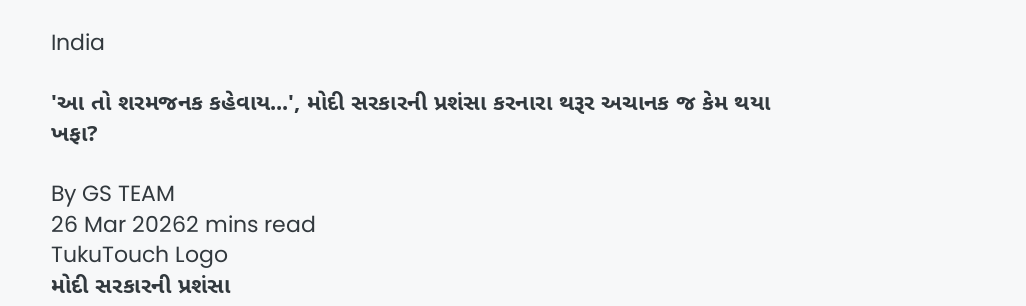India

'આ તો શરમજનક કહેવાય...', મોદી સરકારની પ્રશંસા કરનારા થરૂર અચાનક જ કેમ થયા ખફા?

By GS TEAM
26 Mar 20262 mins read
TukuTouch Logo
મોદી સરકારની પ્રશંસા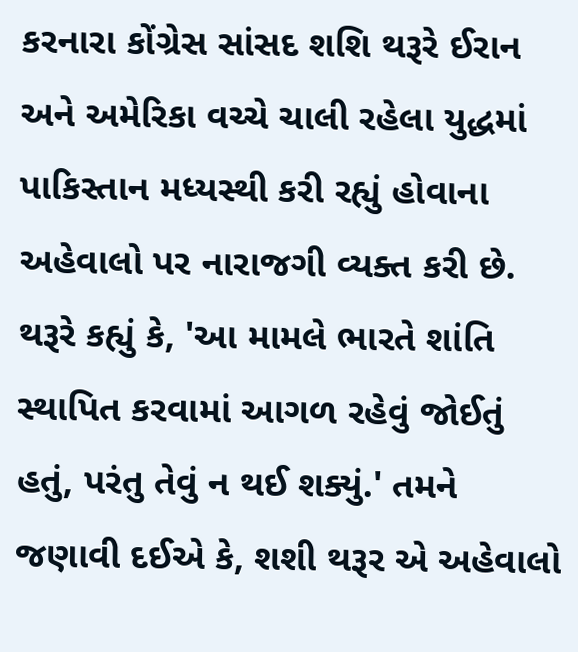કરનારા કોંગ્રેસ સાંસદ શશિ થરૂરે ઈરાન અને અમેરિકા વચ્ચે ચાલી રહેલા યુદ્ધમાં પાકિસ્તાન મધ્યસ્થી કરી રહ્યું હોવાના અહેવાલો પર નારાજગી વ્યક્ત કરી છે. થરૂરે કહ્યું કે, 'આ મામલે ભારતે શાંતિ સ્થાપિત કરવામાં આગળ રહેવું જોઈતું હતું, પરંતુ તેવું ન થઈ શક્યું.' તમને જણાવી દઈએ કે, શશી થરૂર એ અહેવાલો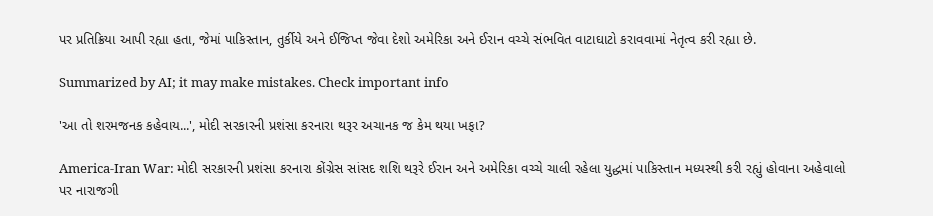પર પ્રતિક્રિયા આપી રહ્યા હતા, જેમાં પાકિસ્તાન, તુર્કીયે અને ઈજિપ્ત જેવા દેશો અમેરિકા અને ઈરાન વચ્ચે સંભવિત વાટાઘાટો કરાવવામાં નેતૃત્વ કરી રહ્યા છે.

Summarized by AI; it may make mistakes. Check important info

'આ તો શરમજનક કહેવાય...', મોદી સરકારની પ્રશંસા કરનારા થરૂર અચાનક જ કેમ થયા ખફા?

America-Iran War: મોદી સરકારની પ્રશંસા કરનારા કોંગ્રેસ સાંસદ શશિ થરૂરે ઈરાન અને અમેરિકા વચ્ચે ચાલી રહેલા યુદ્ધમાં પાકિસ્તાન મધ્યસ્થી કરી રહ્યું હોવાના અહેવાલો પર નારાજગી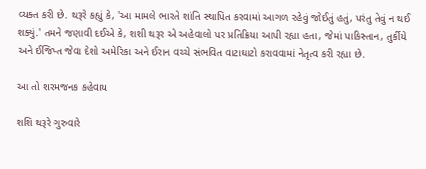વ્યક્ત કરી છે. થરૂરે કહ્યું કે, 'આ મામલે ભારતે શાંતિ સ્થાપિત કરવામાં આગળ રહેવું જોઈતું હતું, પરંતુ તેવું ન થઈ શક્યું.' તમને જણાવી દઈએ કે, શશી થરૂર એ અહેવાલો પર પ્રતિક્રિયા આપી રહ્યા હતા, જેમાં પાકિસ્તાન, તુર્કીયે અને ઈજિપ્ત જેવા દેશો અમેરિકા અને ઈરાન વચ્ચે સંભવિત વાટાઘાટો કરાવવામાં નેતૃત્વ કરી રહ્યા છે.

આ તો શરમજનક કહેવાય

શશિ થરૂરે ગુરુવારે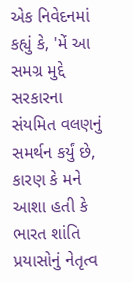એક નિવેદનમાં કહ્યું કે, 'મેં આ સમગ્ર મુદ્દે સરકારના સંયમિત વલણનું સમર્થન કર્યું છે, કારણ કે મને આશા હતી કે ભારત શાંતિ પ્રયાસોનું નેતૃત્વ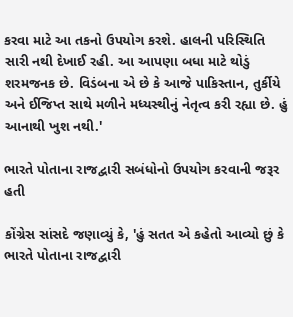કરવા માટે આ તકનો ઉપયોગ કરશે. હાલની પરિસ્થિતિ સારી નથી દેખાઈ રહી. આ આપણા બધા માટે થોડું શરમજનક છે. વિડંબના એ છે કે આજે પાકિસ્તાન, તુર્કીયે અને ઈજિપ્ત સાથે મળીને મધ્યસ્થીનું નેતૃત્વ કરી રહ્યા છે. હું આનાથી ખુશ નથી.'

ભારતે પોતાના રાજદ્વારી સબંધોનો ઉપયોગ કરવાની જરૂર હતી

કોંગ્રેસ સાંસદે જણાવ્યું કે, 'હું સતત એ કહેતો આવ્યો છું કે ભારતે પોતાના રાજદ્વારી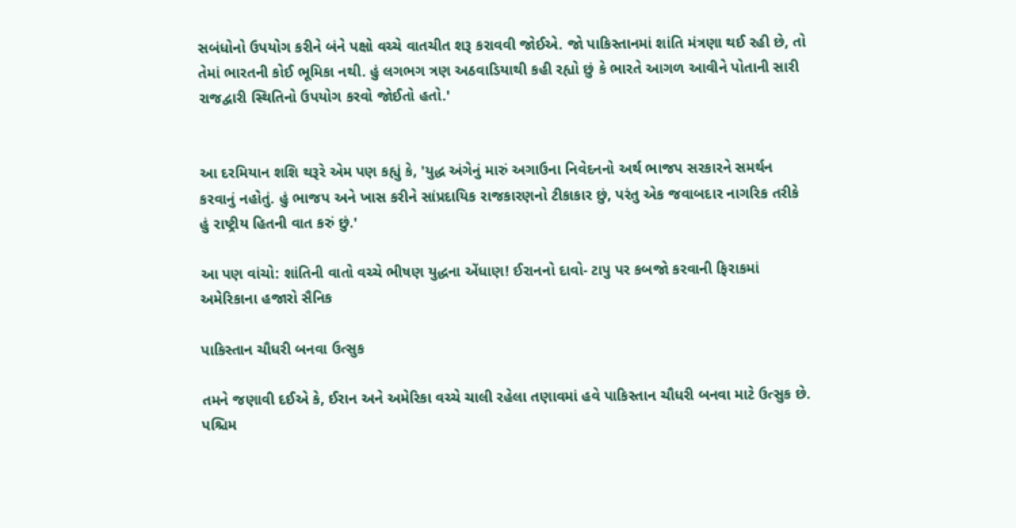સબંધોનો ઉપયોગ કરીને બંને પક્ષો વચ્ચે વાતચીત શરૂ કરાવવી જોઈએ. જો પાકિસ્તાનમાં શાંતિ મંત્રણા થઈ રહી છે, તો તેમાં ભારતની કોઈ ભૂમિકા નથી. હું લગભગ ત્રણ અઠવાડિયાથી કહી રહ્યો છું કે ભારતે આગળ આવીને પોતાની સારી રાજદ્વારી સ્થિતિનો ઉપયોગ કરવો જોઈતો હતો.'


આ દરમિયાન શશિ થરૂરે એમ પણ કહ્યું કે, 'યુદ્ધ અંગેનું મારું અગાઉના નિવેદનનો અર્થ ભાજપ સરકારને સમર્થન કરવાનું નહોતું. હું ભાજપ અને ખાસ કરીને સાંપ્રદાયિક રાજકારણનો ટીકાકાર છું, પરંતુ એક જવાબદાર નાગરિક તરીકે હું રાષ્ટ્રીય હિતની વાત કરું છું.'

આ પણ વાંચો: શાંતિની વાતો વચ્ચે ભીષણ યુદ્ધના એંધાણ! ઈરાનનો દાવો- ટાપુ પર કબજો કરવાની ફિરાકમાં અમેરિકાના હજારો સૈનિક

પાકિસ્તાન ચૌધરી બનવા ઉત્સુક

તમને જણાવી દઈએ કે, ઈરાન અને અમેરિકા વચ્ચે ચાલી રહેલા તણાવમાં હવે પાકિસ્તાન ચૌધરી બનવા માટે ઉત્સુક છે. પશ્ચિમ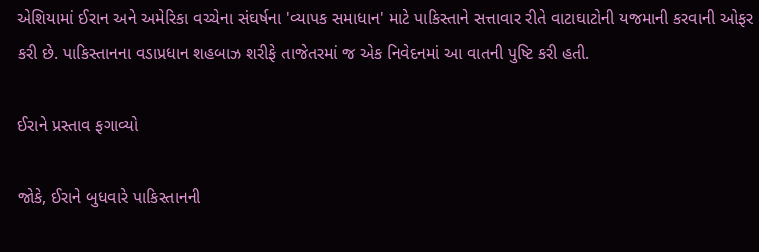એશિયામાં ઈરાન અને અમેરિકા વચ્ચેના સંઘર્ષના 'વ્યાપક સમાધાન' માટે પાકિસ્તાને સત્તાવાર રીતે વાટાઘાટોની યજમાની કરવાની ઓફર કરી છે. પાકિસ્તાનના વડાપ્રધાન શહબાઝ શરીફે તાજેતરમાં જ એક નિવેદનમાં આ વાતની પુષ્ટિ કરી હતી.

ઈરાને પ્રસ્તાવ ફગાવ્યો

જોકે, ઈરાને બુધવારે પાકિસ્તાનની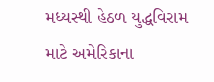મધ્યસ્થી હેઠળ યુદ્ધવિરામ માટે અમેરિકાના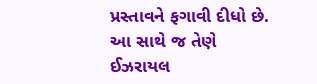પ્રસ્તાવને ફગાવી દીધો છે. આ સાથે જ તેણે ઈઝરાયલ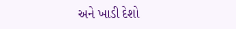અને ખાડી દેશો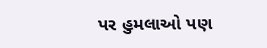પર હુમલાઓ પણ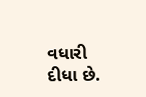વધારી દીધા છે.